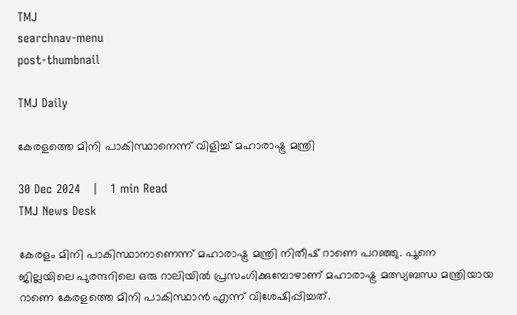TMJ
searchnav-menu
post-thumbnail

TMJ Daily

കേരളത്തെ മിനി പാകിസ്ഥാനെന്ന് വിളിച്ച് മഹാരാഷ്ട്ര മന്ത്രി

30 Dec 2024   |   1 min Read
TMJ News Desk

കേരളം മിനി പാകിസ്ഥാനാണെന്ന് മഹാരാഷ്ട്ര മന്ത്രി നിതീഷ് റാണെ പറഞ്ഞു. പൂനെ ജില്ലയിലെ പുരന്ദറിലെ ഒരു റാലിയില്‍ പ്രസംഗിക്കുമ്പോഴാണ് മഹാരാഷ്ട്ര മത്സ്യബന്ധ മന്ത്രിയായ റാണെ കേരളത്തെ മിനി പാകിസ്ഥാന്‍ എന്ന് വിശേഷിപ്പിച്ചത്.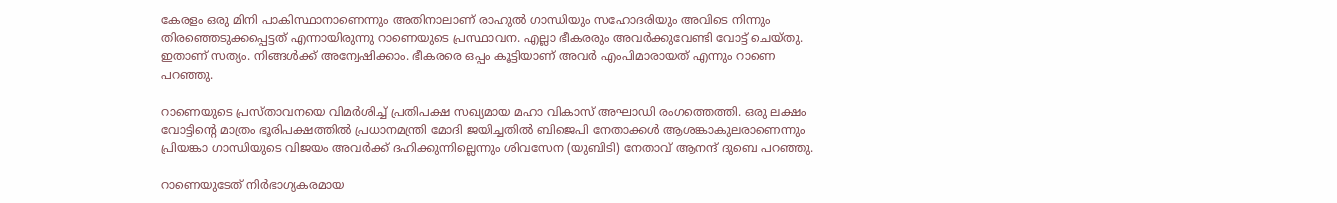കേരളം ഒരു മിനി പാകിസ്ഥാനാണെന്നും അതിനാലാണ് രാഹുല്‍ ഗാന്ധിയും സഹോദരിയും അവിടെ നിന്നും തിരഞ്ഞെടുക്കപ്പെട്ടത് എന്നായിരുന്നു റാണെയുടെ പ്രസ്ഥാവന. എല്ലാ ഭീകരരും അവര്‍ക്കുവേണ്ടി വോട്ട് ചെയ്തു. ഇതാണ് സത്യം. നിങ്ങള്‍ക്ക് അന്വേഷിക്കാം. ഭീകരരെ ഒപ്പം കൂട്ടിയാണ് അവര്‍ എംപിമാരായത് എന്നും റാണെ പറഞ്ഞു.

റാണെയുടെ പ്രസ്താവനയെ വിമര്‍ശിച്ച് പ്രതിപക്ഷ സഖ്യമായ മഹാ വികാസ് അഘാഡി രംഗത്തെത്തി. ഒരു ലക്ഷം വോട്ടിന്റെ മാത്രം ഭൂരിപക്ഷത്തില്‍ പ്രധാനമന്ത്രി മോദി ജയിച്ചതില്‍ ബിജെപി നേതാക്കള്‍ ആശങ്കാകുലരാണെന്നും പ്രിയങ്കാ ഗാന്ധിയുടെ വിജയം അവര്‍ക്ക് ദഹിക്കുന്നില്ലെന്നും ശിവസേന (യുബിടി) നേതാവ് ആനന്ദ് ദുബെ പറഞ്ഞു.

റാണെയുടേത് നിര്‍ഭാഗ്യകരമായ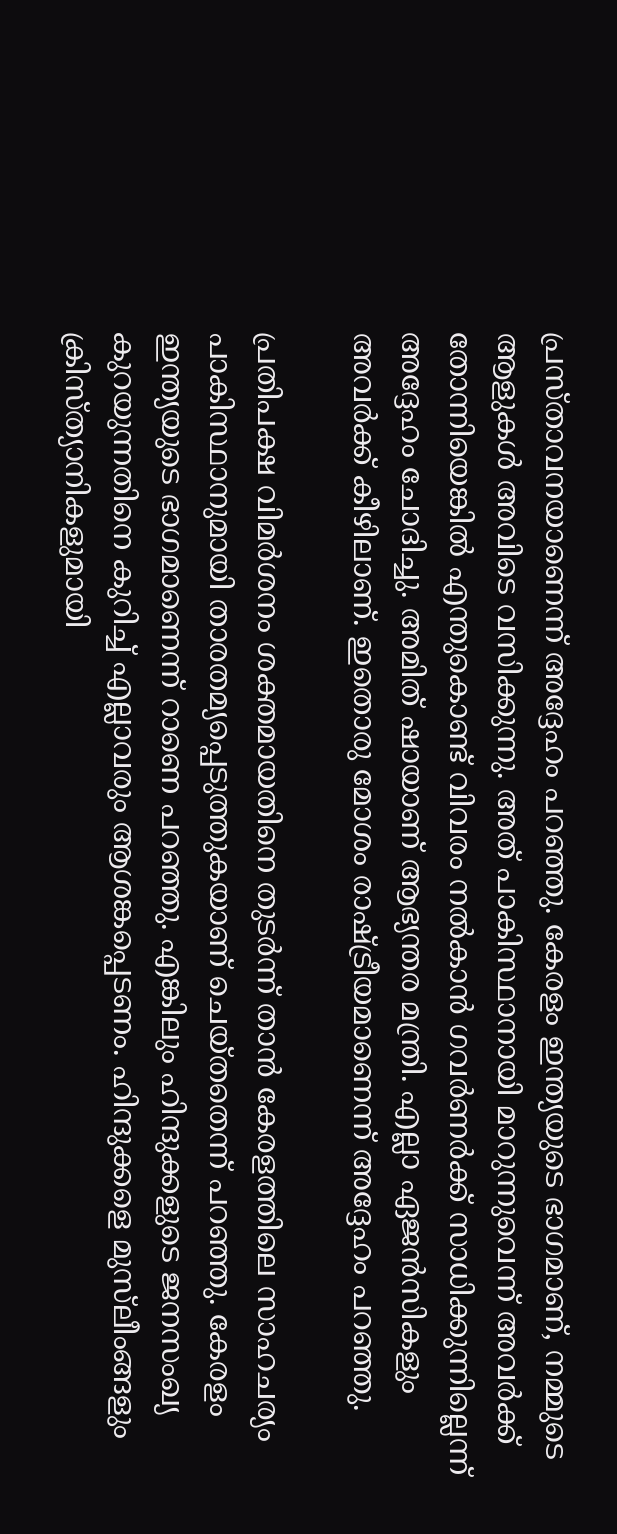പ്രസ്താവനയാണെന്ന് അദ്ദേഹം പറഞ്ഞു. കേരളം ഇന്ത്യയുടെ ഭാഗമാണ്, നമ്മുടെ ആളുകള്‍ അവിടെ വസിക്കുന്നു. അത് പാകിസ്ഥാനായി മാറുന്നുവെന്ന് അവര്‍ക്ക് തോന്നിയെങ്കില്‍ എന്തുകൊണ്ട് വിവരം നല്‍കാന്‍ ഗവര്‍ണര്‍ക്ക് സാധിക്കുന്നില്ലെന്ന് അദ്ദേഹം ചോദിച്ചു. അമിത് ഷായാണ് ആഭ്യന്തര മന്ത്രി. എല്ലാ ഏജന്‍സികളും അവര്‍ക്ക് കീഴിലാണ്. ഇതൊരു മോശം രാഷ്ട്രീയമാണെന്ന് അദ്ദേഹം പറഞ്ഞു.

പ്രതിപക്ഷ വിമര്‍ശനം ശക്തമായതിനെ തുടര്‍ന്ന് താന്‍ കേരളത്തിലെ സാഹചര്യം പാകിസ്ഥാനുമായി താരതമ്യപ്പെടുത്തുകയാണ് ചെയ്തതെന്ന് പറഞ്ഞു. കേരളം ഇന്ത്യയുടെ ഭാഗമാണെന്ന് റാണെ പറഞ്ഞു. എങ്കിലും ഹിന്ദുക്കളുടെ ജനസംഖ്യ കുറയുന്നതിനെ കുറിച്ച് എല്ലാവരും ആശങ്കപ്പെടണം. ഹിന്ദുക്കളെ മുസ്‌ലീംങ്ങളും ക്രിസ്ത്യാനികളുമായി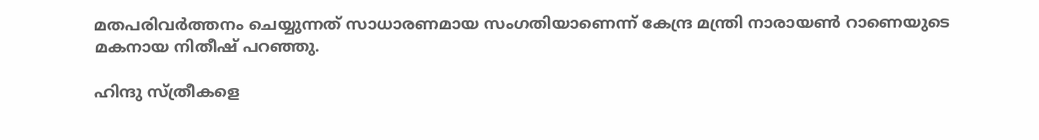മതപരിവര്‍ത്തനം ചെയ്യുന്നത് സാധാരണമായ സംഗതിയാണെന്ന് കേന്ദ്ര മന്ത്രി നാരായണ്‍ റാണെയുടെ മകനായ നിതീഷ് പറഞ്ഞു.

ഹിന്ദു സ്ത്രീകളെ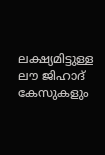ലക്ഷ്യമിട്ടുള്ള ലൗ ജിഹാദ് കേസുകളും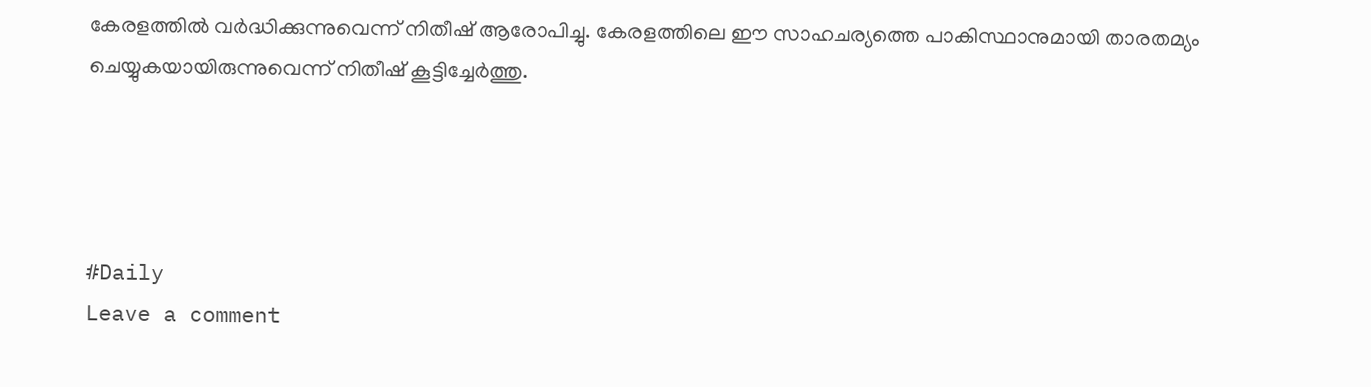കേരളത്തില്‍ വര്‍ദ്ധിക്കുന്നുവെന്ന് നിതീഷ് ആരോപിച്ചു. കേരളത്തിലെ ഈ സാഹചര്യത്തെ പാകിസ്ഥാനുമായി താരതമ്യം ചെയ്യുകയായിരുന്നുവെന്ന് നിതീഷ് കൂട്ടിച്ചേര്‍ത്തു.




#Daily
Leave a comment